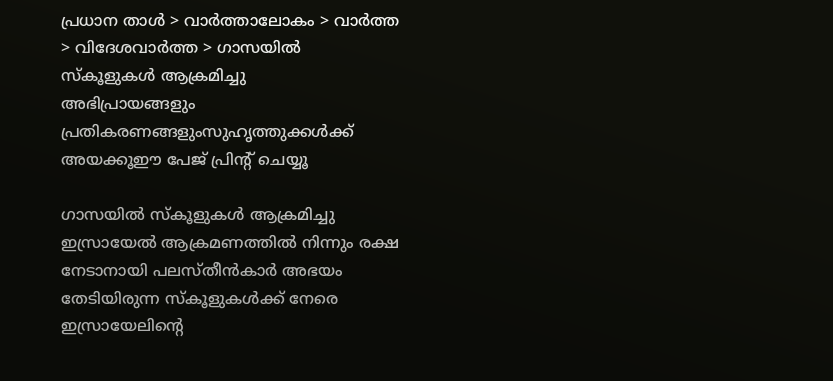പ്രധാന താള്‍ > വാര്‍ത്താലോകം > വാര്‍ത്ത > വിദേശവാര്‍ത്ത > ഗാസയില്‍ സ്കൂളുകള്‍ ആക്രമിച്ചു
അഭിപ്രായങ്ങളും പ്രതികരണങ്ങളുംസുഹൃത്തുക്കള്‍ക്ക് അയക്കൂഈ പേജ് പ്രിന്‍റ് ചെയ്യൂ

ഗാസയില്‍ സ്കൂളുകള്‍ ആക്രമിച്ചു
ഇസ്രായേല്‍ ആക്രമണത്തില്‍ നിന്നും രക്ഷ നേടാനായി പലസ്തീന്‍കാര്‍ അഭയം തേടിയിരുന്ന സ്കൂളുകള്‍ക്ക് നേരെ ഇസ്രായേലിന്റെ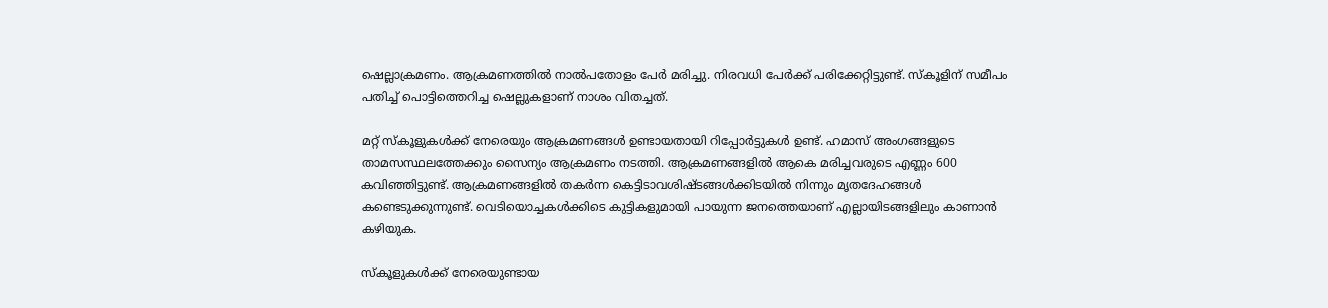ഷെല്ലാക്രമണം. ആക്രമണത്തില്‍ നാല്‍‌പതോളം പേര്‍ മരിച്ചു. നിരവധി പേര്‍ക്ക് പരിക്കേറ്റിട്ടുണ്ട്. സ്കൂളിന് സമീപം പതിച്ച് പൊട്ടിത്തെറിച്ച ഷെല്ലുകളാണ് നാശം വിതച്ചത്.

മറ്റ് സ്കൂളുകള്‍ക്ക് നേരെയും ആക്രമണങ്ങള്‍ ഉണ്ടായതായി റിപ്പോര്‍ട്ടുകള്‍ ഉണ്ട്. ഹമാസ് അംഗങ്ങളുടെ താമസസ്ഥലത്തേക്കും സൈന്യം ആക്രമണം നടത്തി. ആക്രമണങ്ങളില്‍ ആകെ മരിച്ചവരുടെ എണ്ണം 600 കവിഞ്ഞിട്ടുണ്ട്. ആക്രമണങ്ങളില്‍ തകര്‍ന്ന കെട്ടിടാവശിഷ്‌ടങ്ങള്‍ക്കിടയില്‍ നിന്നും മൃതദേഹങ്ങള്‍ കണ്ടെടുക്കുന്നുണ്ട്. വെടിയൊച്ചകള്‍ക്കിടെ കുട്ടികളുമായി പായുന്ന ജനത്തെയാണ് എല്ലായിടങ്ങളിലും കാണാന്‍ കഴിയുക.

സ്കൂളുകള്‍ക്ക് നേരെയുണ്ടായ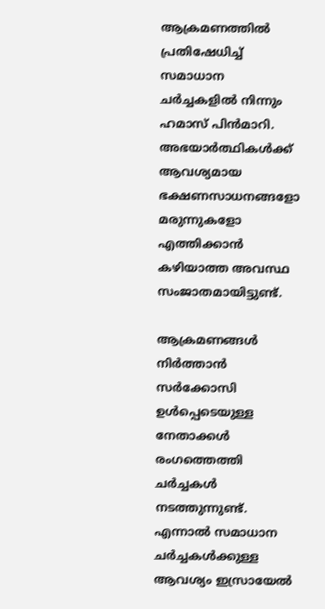ആക്രമണത്തില്‍ പ്രതിഷേധിച്ച് സമാധാന ചര്‍ച്ചകളില്‍ നിന്നും ഹമാസ് പിന്‍‌മാറി. അഭയാര്‍ത്ഥികള്‍ക്ക് ആവശ്യമായ ഭക്ഷണസാധനങ്ങളോ മരുന്നുകളോ എത്തിക്കാന്‍ കഴിയാത്ത അവസ്ഥ സംജാതമായിട്ടുണ്ട്.

ആക്രമണങ്ങള്‍ നിര്‍ത്താന്‍ സര്‍ക്കോസി ഉള്‍പ്പെടെയുള്ള നേതാക്കള്‍ രംഗത്തെത്തി ചര്‍ച്ചകള്‍ നടത്തുന്നുണ്ട്. എന്നാല്‍ സമാധാന ചര്‍ച്ചകള്‍ക്കുള്ള ആവശ്യം ഇസ്രായേല്‍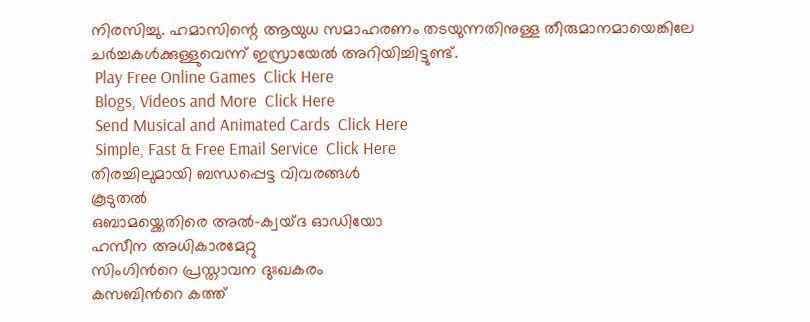നിരസിച്ചു. ഹമാസിന്റെ ആയുധ സമാഹരണം തടയുന്നതിനുള്ള തീരുമാനമായെങ്കിലേ ചര്‍ച്ചകള്‍ക്കുള്ളുവെന്ന് ഇസ്രായേല്‍ അറിയിച്ചിട്ടുണ്ട്.
 Play Free Online Games  Click Here
 Blogs, Videos and More  Click Here
 Send Musical and Animated Cards  Click Here
 Simple, Fast & Free Email Service  Click Here
തിരച്ചിലുമായി ബന്ധപ്പെട്ട വിവരങ്ങള്‍
കൂടുതല്‍
ഒബാമയ്ക്കെതിരെ അല്‍‌-ക്വയ്‌ദ ഓഡിയോ
ഹസീന അധികാരമേറ്റു
സിംഗിന്‍റെ പ്രസ്താവന ദുഃഖകരം
കസബിന്‍റെ കത്ത്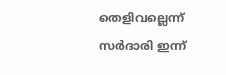തെളിവല്ലെന്ന്
സര്‍ദാരി ഇന്ന്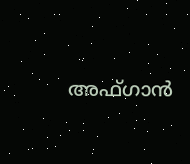അഫ്ഗാന്‍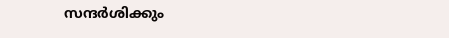സന്ദര്‍ശിക്കും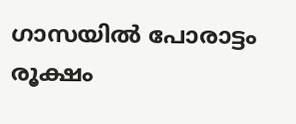ഗാസയില്‍ പോരാട്ടം രൂക്ഷം